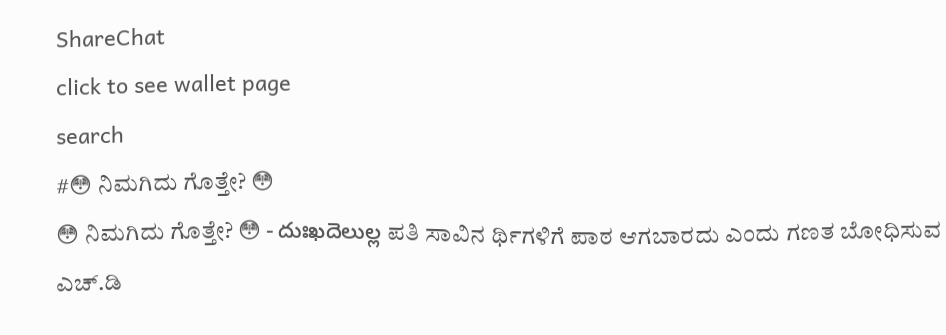ShareChat
click to see wallet page
search
#😳 ನಿಮಗಿದು ಗೊತ್ತೇ? 😳
😳 ನಿಮಗಿದು ಗೊತ್ತೇ? 😳 - దుఃఖదెలుల్ల ಪತಿ ಸಾವಿನ ರ್ಥಿಗಳಿಗೆ ಪಾಠ ಆಗಬಾರದು ಎಂದು ಗಣತ ಬೋಧಿಸುವ ಎಚ್.ಡಿ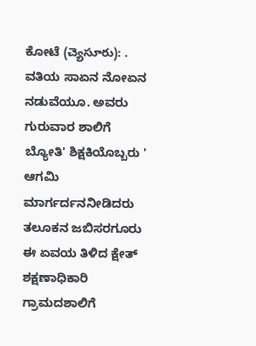ಕೋಟೆ (చ్యెసూరు): . ವತಿಯ ಸಾಏನ ನೋಏನ ನಡುವೆಯೂ. ಅವರು ಗುರುವಾರ ಶಾಲಿಗೆ ಬ್ಯೋತಿ' ಶಿಕ್ಷಕಿಯೊಬ್ಬರು ' ಆಗಮಿ ಮಾರ್ಗರ್ದನನೀಡಿದರು ತಲೂಕನ ಜಬಿಸರಗೂರು ಈ ಏವಯ ತಿಳಿದ ಕ್ಷೇತ್ ಶಕ್ಷಣಾಧಿಕಾರಿ  ಗ್ರಾಮದಶಾಲಿಗೆ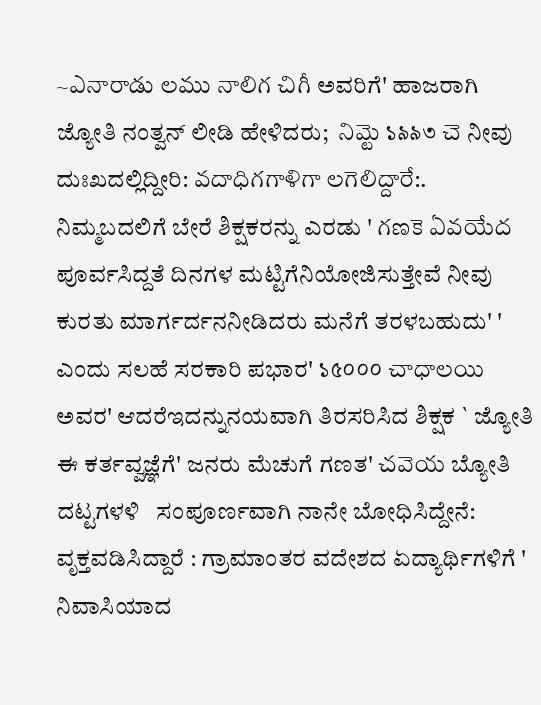~ఎనారాడు లము నాలిగ చిగీ ಅವರಿಗೆ' ಹಾಜರಾಗಿ ಜ್ಯೋತಿ ನಂತ್ವನ್ ಲೀಡಿ ಹೇಳಿದರು;  నిమ్టె ১৯৯৩ చె ನೀವು   ದುಃಖದಲ್ಲಿದ್ದೀರಿ: వదాధిగగాళిగా లగెలిద్దారే:. ನಿಮ್ಮಬದಲಿಗೆ ಬೇರೆ ಶಿಕ್ಷಕರನ್ನು ಎರಡು ' గణకె ఏవయేద ಪೂರ್ವಸಿದ್ದತೆ ದಿನಗಳ ಮಟ್ಟಿಗೆನಿಯೋಜಿಸುತ್ತೇವೆ ನೀವು ಕುರತು ಮಾರ್ಗರ್ದನನೀಡಿದರು ಮನೆಗೆ ತರಳಬಹುದು' ' ಎಂದು ಸಲಹೆ ಸರಕಾರಿ ಪಭಾರ' ১৫০০০ చాధాలయి ಅವರ' ಆದರೆಇದನ್ನುನಯವಾಗಿ ತಿರಸರಿಸಿದ ಶಿಕ್ಷಕ ` ಜ್ಯೋತಿ ಈ ಕರ್ತವ್ವಜ್ಞೆಗೆ' ಜನರು ಮೆಚುಗೆ ಗಣತ' చవెయ ಬ್ಯೋತಿ   ದಟ್ಟಗಳಳಿ   ಸಂಪೂರ್ಣವಾಗಿ ನಾನೇ ಬೋಧಿಸಿದ್ದೇನೆ: ವೃಕ್ತವಡಿಸಿದ್ದಾರೆ : ಗ್ರಾಮಾಂತರ ವದೇಶದ ಏದ್ಯಾರ್ಥಿಗಳಿಗೆ ' ನಿವಾಸಿಯಾದ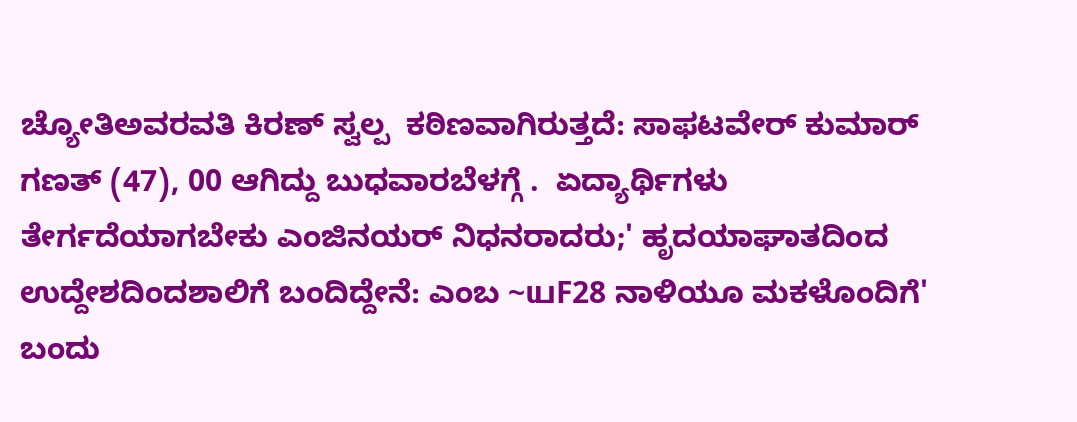ಚ್ಯೋತಿಅವರವತಿ ಕಿರಣ್ ಸ್ವಲ್ಪ  ಕಠಿಣವಾಗಿರುತ್ತದೆ: ಸಾಫಟವೇರ್ ಕುಮಾರ್ ಗಣತ್ (47), 00 ಆಗಿದ್ದು ಬುಧವಾರಬೆಳಗ್ಗೆ .  ಏದ್ಯಾರ್ಥಿಗಳು ತೇರ್ಗದೆಯಾಗಬೇಕು ಎಂಜಿನಯರ್ ನಿಧನರಾದರು;' ಹೃದಯಾಘಾತದಿಂದ ಉದ್ದೇಶದಿಂದಶಾಲಿಗೆ ಬಂದಿದ್ದೇನೆ: ಎಂಬ ~யF28 ನಾಳಿಯೂ ಮಕಳೊಂದಿಗೆ' ಬಂದು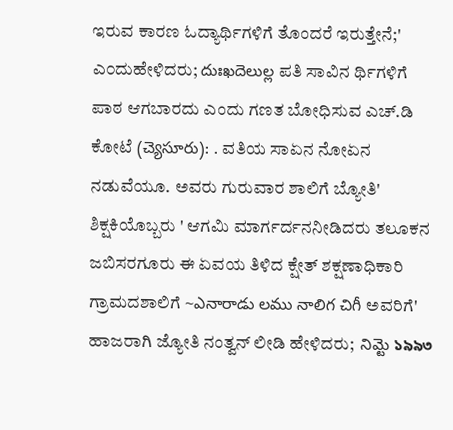ಇರುವ ಕಾರಣ ಓದ್ಯಾರ್ಥಿಗಳಿಗೆ ತೊಂದರೆ ಇರುತ್ತೇನೆ;' ಎ೦ದುಹೇಳಿದರು; దుఃఖదెలుల్ల ಪತಿ ಸಾವಿನ ರ್ಥಿಗಳಿಗೆ ಪಾಠ ಆಗಬಾರದು ಎಂದು ಗಣತ ಬೋಧಿಸುವ ಎಚ್.ಡಿ ಕೋಟೆ (చ్యెసూరు): . ವತಿಯ ಸಾಏನ ನೋಏನ ನಡುವೆಯೂ. ಅವರು ಗುರುವಾರ ಶಾಲಿಗೆ ಬ್ಯೋತಿ' ಶಿಕ್ಷಕಿಯೊಬ್ಬರು ' ಆಗಮಿ ಮಾರ್ಗರ್ದನನೀಡಿದರು ತಲೂಕನ ಜಬಿಸರಗೂರು ಈ ಏವಯ ತಿಳಿದ ಕ್ಷೇತ್ ಶಕ್ಷಣಾಧಿಕಾರಿ  ಗ್ರಾಮದಶಾಲಿಗೆ ~ఎనారాడు లము నాలిగ చిగీ ಅವರಿಗೆ' ಹಾಜರಾಗಿ ಜ್ಯೋತಿ ನಂತ್ವನ್ ಲೀಡಿ ಹೇಳಿದರು;  నిమ్టె ১৯৯৩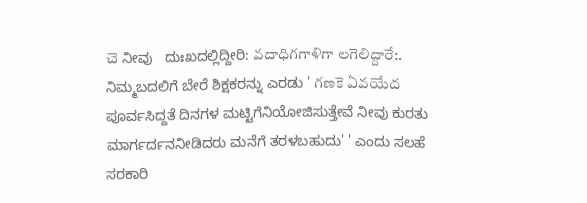చె ನೀವು   ದುಃಖದಲ್ಲಿದ್ದೀರಿ: వదాధిగగాళిగా లగెలిద్దారే:. ನಿಮ್ಮಬದಲಿಗೆ ಬೇರೆ ಶಿಕ್ಷಕರನ್ನು ಎರಡು ' గణకె ఏవయేద ಪೂರ್ವಸಿದ್ದತೆ ದಿನಗಳ ಮಟ್ಟಿಗೆನಿಯೋಜಿಸುತ್ತೇವೆ ನೀವು ಕುರತು ಮಾರ್ಗರ್ದನನೀಡಿದರು ಮನೆಗೆ ತರಳಬಹುದು' ' ಎಂದು ಸಲಹೆ ಸರಕಾರಿ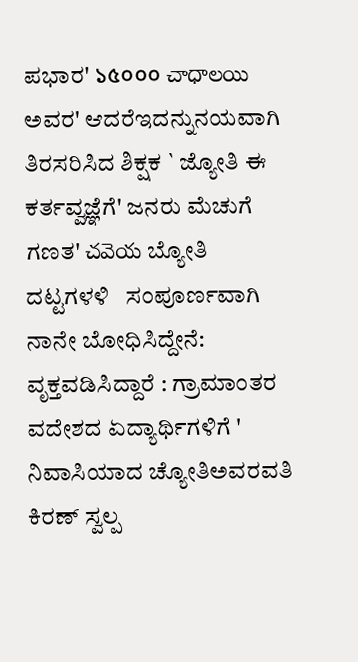ಪಭಾರ' ১৫০০০ చాధాలయి ಅವರ' ಆದರೆಇದನ್ನುನಯವಾಗಿ ತಿರಸರಿಸಿದ ಶಿಕ್ಷಕ ` ಜ್ಯೋತಿ ಈ ಕರ್ತವ್ವಜ್ಞೆಗೆ' ಜನರು ಮೆಚುಗೆ ಗಣತ' చవెయ ಬ್ಯೋತಿ   ದಟ್ಟಗಳಳಿ   ಸಂಪೂರ್ಣವಾಗಿ ನಾನೇ ಬೋಧಿಸಿದ್ದೇನೆ: ವೃಕ್ತವಡಿಸಿದ್ದಾರೆ : ಗ್ರಾಮಾಂತರ ವದೇಶದ ಏದ್ಯಾರ್ಥಿಗಳಿಗೆ ' ನಿವಾಸಿಯಾದ ಚ್ಯೋತಿಅವರವತಿ ಕಿರಣ್ ಸ್ವಲ್ಪ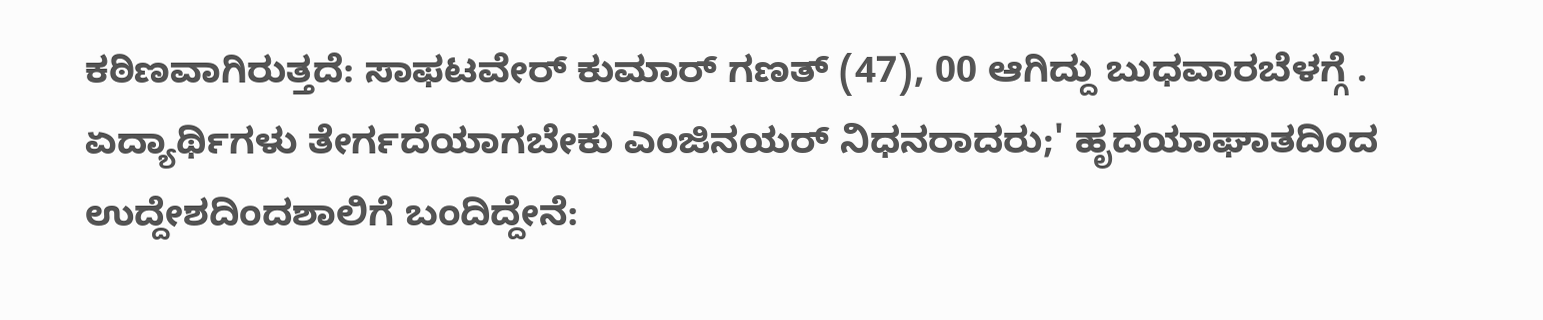ಕಠಿಣವಾಗಿರುತ್ತದೆ: ಸಾಫಟವೇರ್ ಕುಮಾರ್ ಗಣತ್ (47), 00 ಆಗಿದ್ದು ಬುಧವಾರಬೆಳಗ್ಗೆ .  ಏದ್ಯಾರ್ಥಿಗಳು ತೇರ್ಗದೆಯಾಗಬೇಕು ಎಂಜಿನಯರ್ ನಿಧನರಾದರು;' ಹೃದಯಾಘಾತದಿಂದ ಉದ್ದೇಶದಿಂದಶಾಲಿಗೆ ಬಂದಿದ್ದೇನೆ: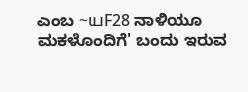ಎಂಬ ~யF28 ನಾಳಿಯೂ ಮಕಳೊಂದಿಗೆ' ಬಂದು ಇರುವ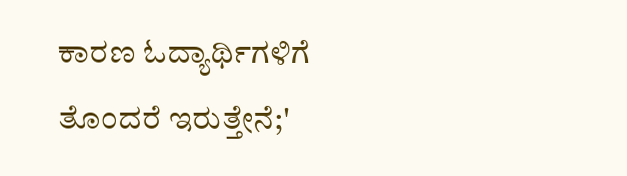ಕಾರಣ ಓದ್ಯಾರ್ಥಿಗಳಿಗೆ ತೊಂದರೆ ಇರುತ್ತೇನೆ;'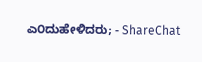ಎ೦ದುಹೇಳಿದರು; - ShareChat